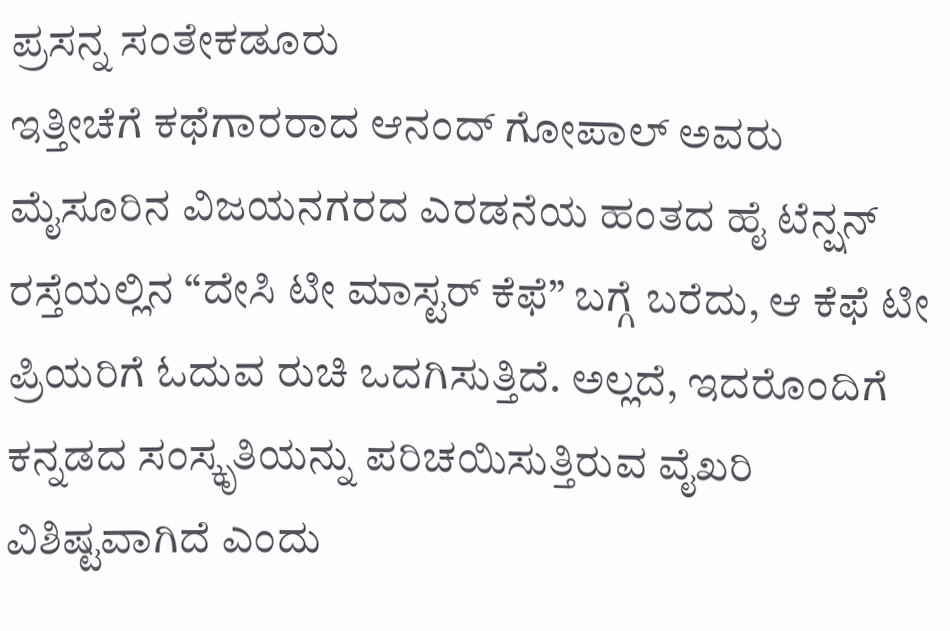ಪ್ರಸನ್ನ ಸಂತೇಕಡೂರು
ಇತ್ತೀಚೆಗೆ ಕಥೆಗಾರರಾದ ಆನಂದ್ ಗೋಪಾಲ್ ಅವರು ಮೈಸೂರಿನ ವಿಜಯನಗರದ ಎರಡನೆಯ ಹಂತದ ಹೈ ಟೆನ್ಷನ್ ರಸ್ತೆಯಲ್ಲಿನ “ದೇಸಿ ಟೀ ಮಾಸ್ಟರ್ ಕೆಫೆ” ಬಗ್ಗೆ ಬರೆದು, ಆ ಕೆಫೆ ಟೀ ಪ್ರಿಯರಿಗೆ ಓದುವ ರುಚಿ ಒದಗಿಸುತ್ತಿದೆ. ಅಲ್ಲದೆ, ಇದರೊಂದಿಗೆ ಕನ್ನಡದ ಸಂಸ್ಕೃತಿಯನ್ನು ಪರಿಚಯಿಸುತ್ತಿರುವ ವೈಖರಿ ವಿಶಿಷ್ಟವಾಗಿದೆ ಎಂದು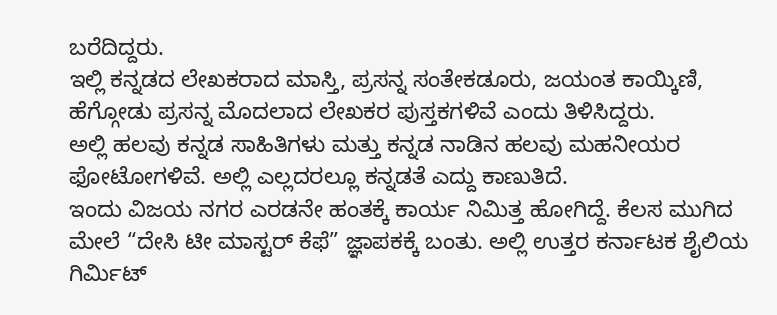ಬರೆದಿದ್ದರು.
ಇಲ್ಲಿ ಕನ್ನಡದ ಲೇಖಕರಾದ ಮಾಸ್ತಿ, ಪ್ರಸನ್ನ ಸಂತೇಕಡೂರು, ಜಯಂತ ಕಾಯ್ಕಿಣಿ, ಹೆಗ್ಗೋಡು ಪ್ರಸನ್ನ ಮೊದಲಾದ ಲೇಖಕರ ಪುಸ್ತಕಗಳಿವೆ ಎಂದು ತಿಳಿಸಿದ್ದರು.
ಅಲ್ಲಿ ಹಲವು ಕನ್ನಡ ಸಾಹಿತಿಗಳು ಮತ್ತು ಕನ್ನಡ ನಾಡಿನ ಹಲವು ಮಹನೀಯರ ಫೋಟೋಗಳಿವೆ. ಅಲ್ಲಿ ಎಲ್ಲದರಲ್ಲೂ ಕನ್ನಡತೆ ಎದ್ದು ಕಾಣುತಿದೆ.
ಇಂದು ವಿಜಯ ನಗರ ಎರಡನೇ ಹಂತಕ್ಕೆ ಕಾರ್ಯ ನಿಮಿತ್ತ ಹೋಗಿದ್ದೆ. ಕೆಲಸ ಮುಗಿದ ಮೇಲೆ “ದೇಸಿ ಟೀ ಮಾಸ್ಟರ್ ಕೆಫೆ” ಜ್ಞಾಪಕಕ್ಕೆ ಬಂತು. ಅಲ್ಲಿ ಉತ್ತರ ಕರ್ನಾಟಕ ಶೈಲಿಯ ಗಿರ್ಮಿಟ್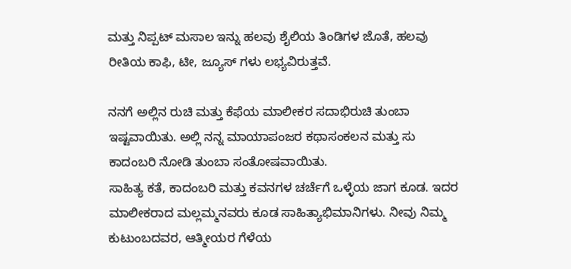ಮತ್ತು ನಿಪ್ಪಟ್ ಮಸಾಲ ಇನ್ನು ಹಲವು ಶೈಲಿಯ ತಿಂಡಿಗಳ ಜೊತೆ, ಹಲವು ರೀತಿಯ ಕಾಫಿ, ಟೀ, ಜ್ಯೂಸ್ ಗಳು ಲಭ್ಯವಿರುತ್ತವೆ.

ನನಗೆ ಅಲ್ಲಿನ ರುಚಿ ಮತ್ತು ಕೆಫೆಯ ಮಾಲೀಕರ ಸದಾಭಿರುಚಿ ತುಂಬಾ ಇಷ್ಟವಾಯಿತು. ಅಲ್ಲಿ ನನ್ನ ಮಾಯಾಪಂಜರ ಕಥಾಸಂಕಲನ ಮತ್ತು ಸು ಕಾದಂಬರಿ ನೋಡಿ ತುಂಬಾ ಸಂತೋಷವಾಯಿತು.
ಸಾಹಿತ್ಯ ಕತೆ, ಕಾದಂಬರಿ ಮತ್ತು ಕವನಗಳ ಚರ್ಚೆಗೆ ಒಳ್ಳೆಯ ಜಾಗ ಕೂಡ. ಇದರ ಮಾಲೀಕರಾದ ಮಲ್ಲಮ್ಮನವರು ಕೂಡ ಸಾಹಿತ್ಯಾಭಿಮಾನಿಗಳು. ನೀವು ನಿಮ್ಮ ಕುಟುಂಬದವರ, ಆತ್ಮೀಯರ ಗೆಳೆಯ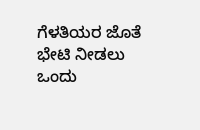ಗೆಳತಿಯರ ಜೊತೆ ಭೇಟಿ ನೀಡಲು ಒಂದು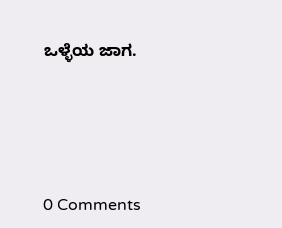ಒಳ್ಳೆಯ ಜಾಗ.






0 Comments